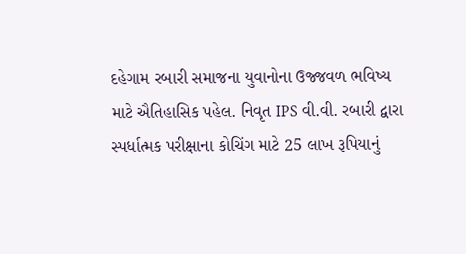દહેગામ રબારી સમાજના યુવાનોના ઉજ્જવળ ભવિષ્ય માટે ઐતિહાસિક પહેલ. નિવૃત IPS વી.વી. રબારી દ્વારા સ્પર્ધાત્મક પરીક્ષાના કોચિંગ માટે 25 લાખ રૂપિયાનું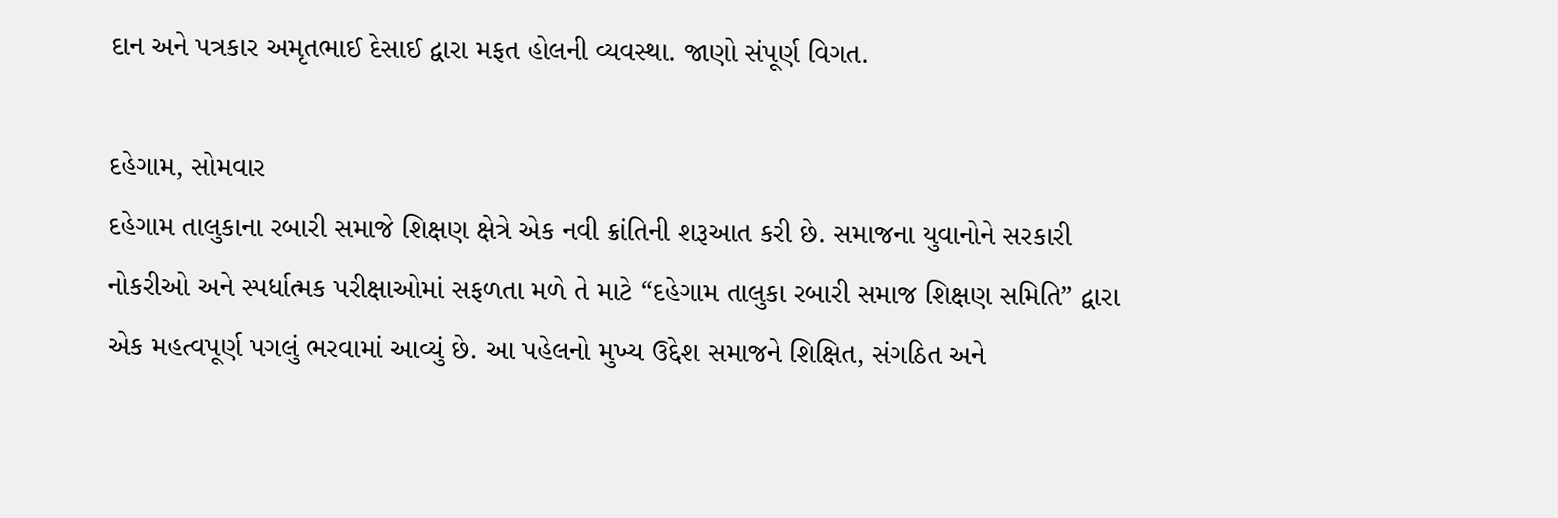દાન અને પત્રકાર અમૃતભાઈ દેસાઈ દ્વારા મફત હોલની વ્યવસ્થા. જાણો સંપૂર્ણ વિગત.

દહેગામ, સોમવાર
દહેગામ તાલુકાના રબારી સમાજે શિક્ષણ ક્ષેત્રે એક નવી ક્રાંતિની શરૂઆત કરી છે. સમાજના યુવાનોને સરકારી નોકરીઓ અને સ્પર્ધાત્મક પરીક્ષાઓમાં સફળતા મળે તે માટે “દહેગામ તાલુકા રબારી સમાજ શિક્ષણ સમિતિ” દ્વારા એક મહત્વપૂર્ણ પગલું ભરવામાં આવ્યું છે. આ પહેલનો મુખ્ય ઉદ્દેશ સમાજને શિક્ષિત, સંગઠિત અને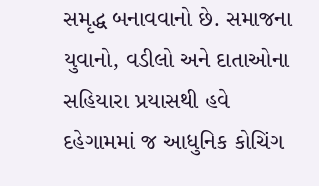સમૃદ્ધ બનાવવાનો છે. સમાજના યુવાનો, વડીલો અને દાતાઓના સહિયારા પ્રયાસથી હવે દહેગામમાં જ આધુનિક કોચિંગ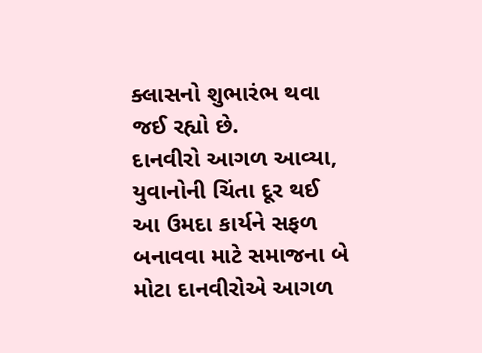ક્લાસનો શુભારંભ થવા જઈ રહ્યો છે.
દાનવીરો આગળ આવ્યા, યુવાનોની ચિંતા દૂર થઈ
આ ઉમદા કાર્યને સફળ બનાવવા માટે સમાજના બે મોટા દાનવીરોએ આગળ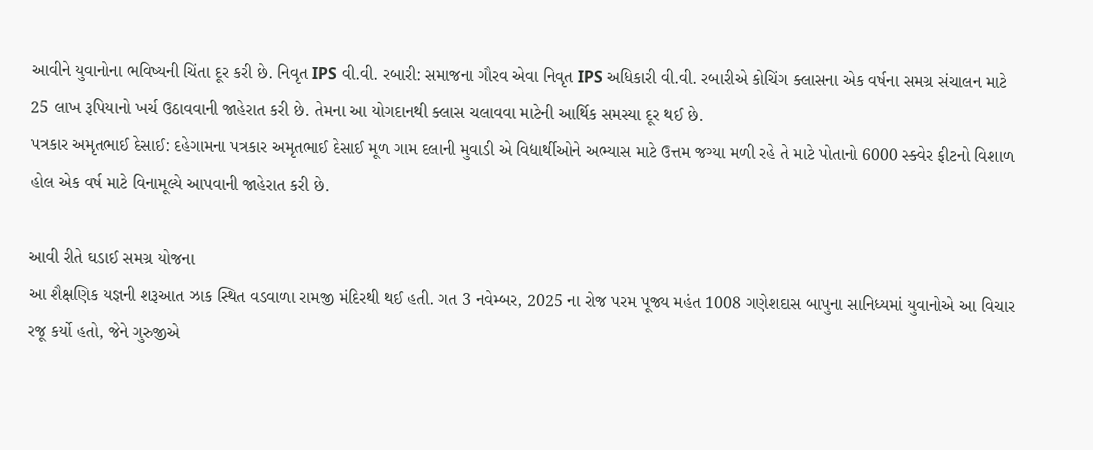આવીને યુવાનોના ભવિષ્યની ચિંતા દૂર કરી છે. નિવૃત IPS વી.વી. રબારી: સમાજના ગૌરવ એવા નિવૃત IPS અધિકારી વી.વી. રબારીએ કોચિંગ ક્લાસના એક વર્ષના સમગ્ર સંચાલન માટે 25 લાખ રૂપિયાનો ખર્ચ ઉઠાવવાની જાહેરાત કરી છે. તેમના આ યોગદાનથી ક્લાસ ચલાવવા માટેની આર્થિક સમસ્યા દૂર થઈ છે.
પત્રકાર અમૃતભાઈ દેસાઈ: દહેગામના પત્રકાર અમૃતભાઈ દેસાઈ મૂળ ગામ દલાની મુવાડી એ વિદ્યાર્થીઓને અભ્યાસ માટે ઉત્તમ જગ્યા મળી રહે તે માટે પોતાનો 6000 સ્ક્વેર ફીટનો વિશાળ હોલ એક વર્ષ માટે વિનામૂલ્યે આપવાની જાહેરાત કરી છે.

આવી રીતે ઘડાઈ સમગ્ર યોજના
આ શૈક્ષણિક યજ્ઞની શરૂઆત ઝાક સ્થિત વડવાળા રામજી મંદિરથી થઈ હતી. ગત 3 નવેમ્બર, 2025 ના રોજ પરમ પૂજ્ય મહંત 1008 ગણેશદાસ બાપુના સાનિધ્યમાં યુવાનોએ આ વિચાર રજૂ કર્યો હતો, જેને ગુરુજીએ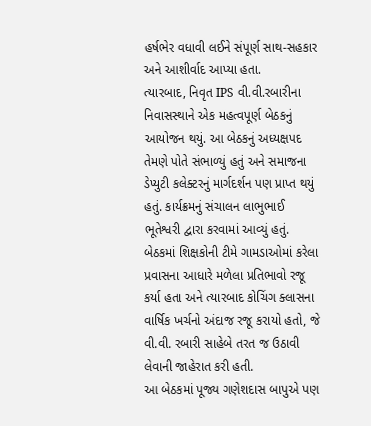હર્ષભેર વધાવી લઈને સંપૂર્ણ સાથ-સહકાર અને આશીર્વાદ આપ્યા હતા.
ત્યારબાદ, નિવૃત IPS વી.વી.રબારીના નિવાસસ્થાને એક મહત્વપૂર્ણ બેઠકનું આયોજન થયું. આ બેઠકનું અધ્યક્ષપદ તેમણે પોતે સંભાળ્યું હતું અને સમાજના ડેપ્યુટી કલેક્ટરનું માર્ગદર્શન પણ પ્રાપ્ત થયું હતું. કાર્યક્રમનું સંચાલન લાભુભાઈ ભૂતેશ્વરી દ્વારા કરવામાં આવ્યું હતું. બેઠકમાં શિક્ષકોની ટીમે ગામડાઓમાં કરેલા પ્રવાસના આધારે મળેલા પ્રતિભાવો રજૂ કર્યા હતા અને ત્યારબાદ કોચિંગ ક્લાસના વાર્ષિક ખર્ચનો અંદાજ રજૂ કરાયો હતો, જે વી.વી. રબારી સાહેબે તરત જ ઉઠાવી લેવાની જાહેરાત કરી હતી.
આ બેઠકમાં પૂજ્ય ગણેશદાસ બાપુએ પણ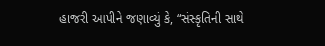હાજરી આપીને જણાવ્યું કે, “સંસ્કૃતિની સાથે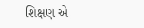શિક્ષણ એ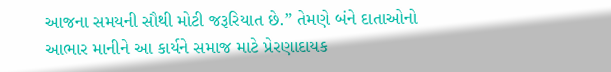આજના સમયની સૌથી મોટી જરૂરિયાત છે.” તેમણે બંને દાતાઓનો આભાર માનીને આ કાર્યને સમાજ માટે પ્રેરણાદાયક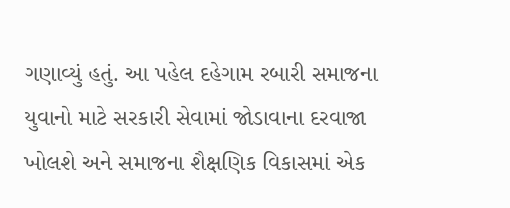ગણાવ્યું હતું. આ પહેલ દહેગામ રબારી સમાજના યુવાનો માટે સરકારી સેવામાં જોડાવાના દરવાજા ખોલશે અને સમાજના શૈક્ષણિક વિકાસમાં એક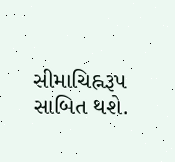સીમાચિહ્નરૂપ સાબિત થશે.